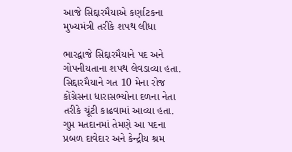આજે સિદ્દારમૈયાએ કર્ણાટકના મુખ્યમંત્રી તરીકે શપથ લીધા

ભારદ્વાજે સિદ્દારમૈયાને પદ અને ગોપનીયતાના શપથ લેવડાવ્યા હતા. સિદ્દારમૈયાને ગત 10 મેના રોજ કોંગ્રેસના ધારાસભ્યોના દળના નેતા તરીકે ચૂંટી કાઢવામાં આવ્યા હતા. ગુપ્ત મતદાનમાં તેમણે આ પદના પ્રબળ દાવેદાર અને કેન્દ્રીય શ્રમ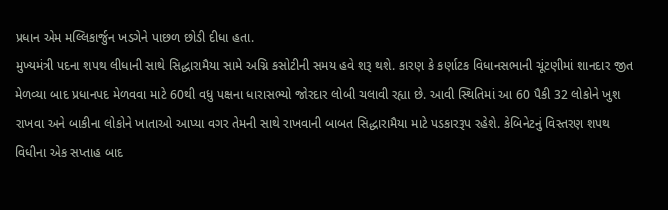પ્રધાન એમ મલ્લિકાર્જુન ખડગેને પાછળ છોડી દીધા હતા.
મુખ્યમંત્રી પદના શપથ લીધાની સાથે સિદ્ધારામૈયા સામે અગ્નિ કસોટીની સમય હવે શરૂ થશે. કારણ કે કર્ણાટક વિધાનસભાની ચૂંટણીમાં શાનદાર જીત મેળવ્યા બાદ પ્રધાનપદ મેળવવા માટે 60થી વધુ પક્ષના ધારાસભ્યો જોરદાર લોબી ચલાવી રહ્યા છે. આવી સ્થિતિમાં આ 60 પૈકી 32 લોકોને ખુશ રાખવા અને બાકીના લોકોને ખાતાઓ આપ્યા વગર તેમની સાથે રાખવાની બાબત સિદ્ધારામૈયા માટે પડકારરૂપ રહેશે. કેબિનેટનું વિસ્તરણ શપથ વિધીના એક સપ્તાહ બાદ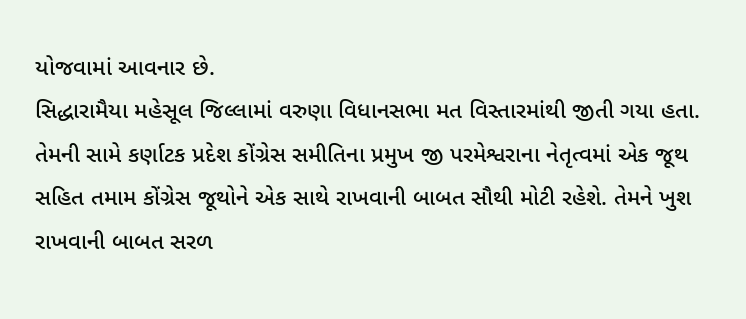યોજવામાં આવનાર છે.
સિદ્ધારામૈયા મહેસૂલ જિલ્લામાં વરુણા વિધાનસભા મત વિસ્તારમાંથી જીતી ગયા હતા. તેમની સામે કર્ણાટક પ્રદેશ કોંગ્રેસ સમીતિના પ્રમુખ જી પરમેશ્વરાના નેતૃત્વમાં એક જૂથ સહિત તમામ કોંગ્રેસ જૂથોને એક સાથે રાખવાની બાબત સૌથી મોટી રહેશે. તેમને ખુશ રાખવાની બાબત સરળ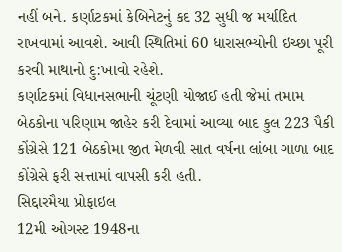નહીં બને. કર્ણાટકમાં કેબિનેટનું કદ 32 સુધી જ મર્યાદિત રાખવામાં આવશે. આવી સ્થિતિમાં 60 ધારાસભ્યોની ઇચ્છા પૂરી કરવી માથાનો દુ:ખાવો રહેશે.
કર્ણાટકમાં વિધાનસભાની ચૂંટણી યોજાઈ હતી જેમાં તમામ બેઠકોના પરિણામ જાહેર કરી દેવામાં આવ્યા બાદ કુલ 223 પૈકી કોંગ્રેસે 121 બેઠકોમા જીત મેળવી સાત વર્ષના લાંબા ગાળા બાદ કોંગ્રેસે ફરી સત્તામાં વાપસી કરી હતી.
સિદ્દારમૈયા પ્રોફાઇલ
12મી ઓગસ્ટ 1948ના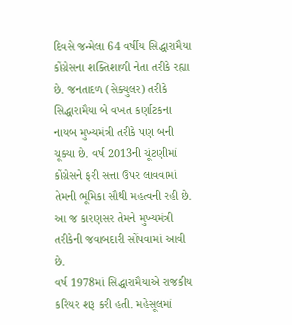દિવસે જન્મેલા 64 વર્ષીય સિદ્ધારામૈયા કોંગ્રેસના શક્તિશાળી નેતા તરીકે રહ્યા છે. જનતાદળ (સેક્યુલર) તરીકે સિદ્ધારામૈયા બે વખત કર્ણાટકના નાયબ મુખ્યમંત્રી તરીકે પણ બની ચૂક્યા છે. વર્ષ 2013ની ચૂંટણીમાં કોંગ્રેસને ફરી સત્તા ઉપર લાવવામાં તેમની ભૂમિકા સૌથી મહત્વની રહી છે. આ જ કારણસર તેમને મુખ્યમંત્રી તરીકેની જવાબદારી સોંપવામાં આવી છે.
વર્ષ 1978માં સિદ્ધારામૈયાએ રાજકીય કરિયર શરૂ કરી હતી. મહેસૂલમાં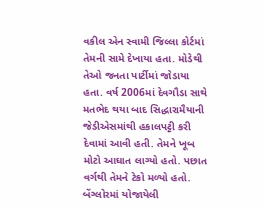વકીલ એન સ્વામી જિલ્લા કોર્ટમાં તેમની સામે દેખાયા હતા. મોડેથી તેઓ જનતા પાર્ટીમાં જોડાયા હતા. વર્ષ 2006માં દેવગૌડા સાથે મતભેદ થયા બાદ સિદ્ધારામૈયાની જેડીએસમાંથી હકાલપટ્ટી કરી દેવામાં આવી હતી. તેમને ખૂબ મોટો આઘાત લાગ્યો હતો. પછાત વર્ગથી તેમને ટેકો મળ્યો હતો. બેંગ્લોરમાં યોજાયેલી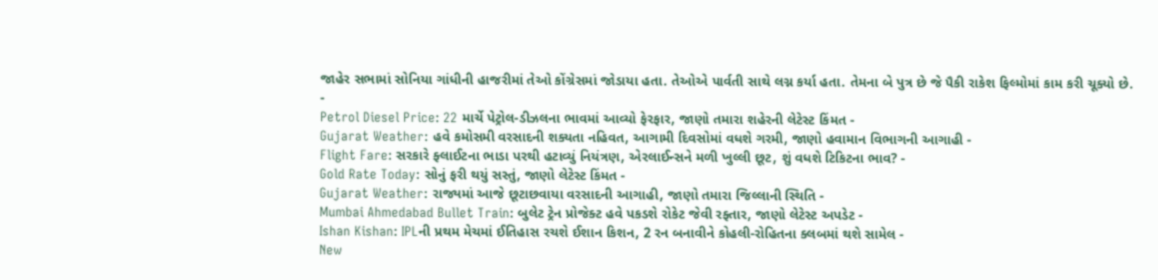જાહેર સભામાં સોનિયા ગાંધીની હાજરીમાં તેઓ કોંગ્રેસમાં જોડાયા હતા. તેઓએ પાર્વતી સાથે લગ્ન કર્યા હતા. તેમના બે પુત્ર છે જે પૈકી રાકેશ ફિલ્મોમાં કામ કરી ચૂક્યો છે.
-
Petrol Diesel Price: 22 માર્ચે પેટ્રોલ-ડીઝલના ભાવમાં આવ્યો ફેરફાર, જાણો તમારા શહેરની લેટેસ્ટ કિંમત -
Gujarat Weather: હવે કમોસમી વરસાદની શક્યતા નહિવત, આગામી દિવસોમાં વધશે ગરમી, જાણો હવામાન વિભાગની આગાહી -
Flight Fare: સરકારે ફ્લાઈટના ભાડા પરથી હટાવ્યું નિયંત્રણ, એરલાઈન્સને મળી ખુલ્લી છૂટ, શું વધશે ટિકિટના ભાવ? -
Gold Rate Today: સોનું ફરી થયું સસ્તું, જાણો લેટેસ્ટ કિંમત -
Gujarat Weather: રાજ્યમાં આજે છૂટાછવાયા વરસાદની આગાહી, જાણો તમારા જિલ્લાની સ્થિતિ -
Mumbai Ahmedabad Bullet Train: બુલેટ ટ્રેન પ્રોજેક્ટ હવે પકડશે રોકેટ જેવી રફ્તાર, જાણો લેટેસ્ટ અપડેટ -
Ishan Kishan: IPLની પ્રથમ મેચમાં ઈતિહાસ રચશે ઈશાન કિશન, 2 રન બનાવીને કોહલી-રોહિતના ક્લબમાં થશે સામેલ -
New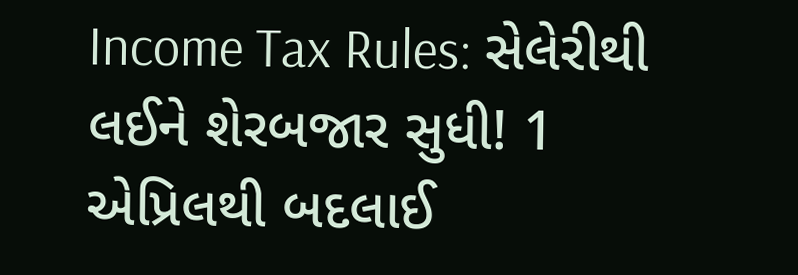Income Tax Rules: સેલેરીથી લઈને શેરબજાર સુધી! 1 એપ્રિલથી બદલાઈ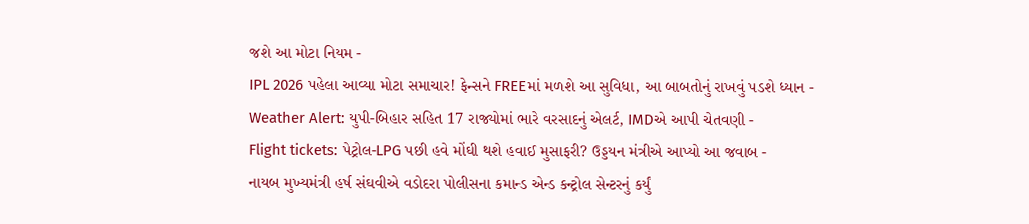જશે આ મોટા નિયમ -
IPL 2026 પહેલા આવ્યા મોટા સમાચાર! ફેન્સને FREEમાં મળશે આ સુવિધા, આ બાબતોનું રાખવું પડશે ધ્યાન -
Weather Alert: યુપી-બિહાર સહિત 17 રાજ્યોમાં ભારે વરસાદનું એલર્ટ, IMDએ આપી ચેતવણી -
Flight tickets: પેટ્રોલ-LPG પછી હવે મોંઘી થશે હવાઈ મુસાફરી? ઉડ્ડયન મંત્રીએ આપ્યો આ જવાબ -
નાયબ મુખ્યમંત્રી હર્ષ સંઘવીએ વડોદરા પોલીસના કમાન્ડ એન્ડ કન્ટ્રોલ સેન્ટરનું કર્યું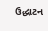ઉદ્ધાટન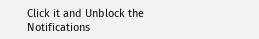Click it and Unblock the Notifications